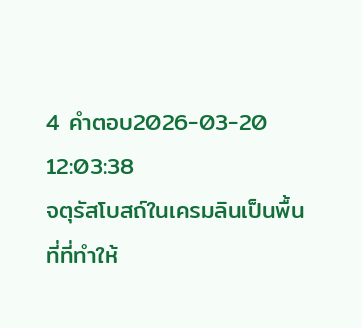4 คำตอบ2026-03-20 12:03:38
จตุรัสโบสถ์ในเครมลินเป็นพื้นที่ที่ทำให้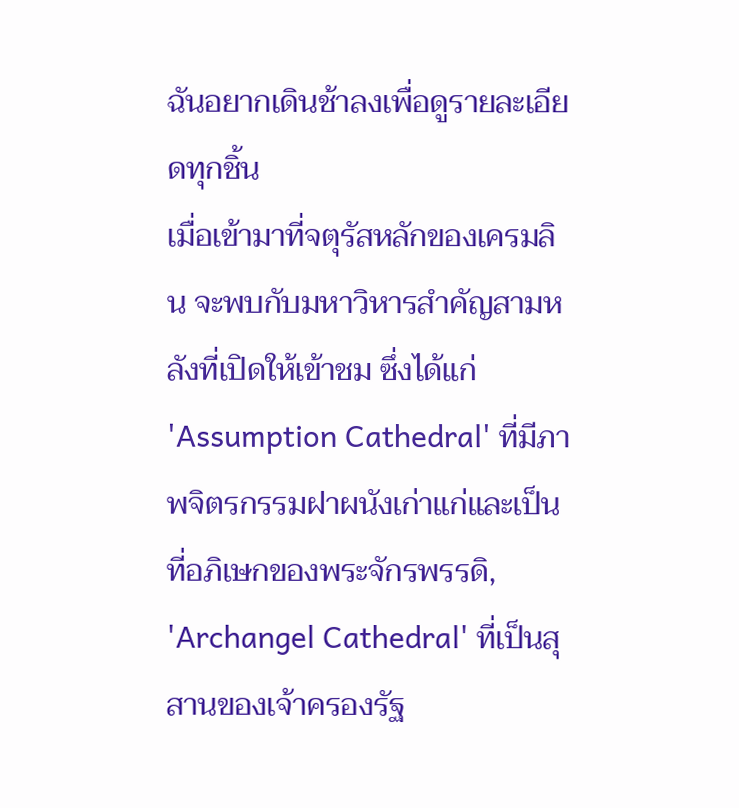ฉันอยากเดินช้าลงเพื่อดูรายละเอียดทุกชิ้น
เมื่อเข้ามาที่จตุรัสหลักของเครมลิน จะพบกับมหาวิหารสำคัญสามหลังที่เปิดให้เข้าชม ซึ่งได้แก่ 'Assumption Cathedral' ที่มีภาพจิตรกรรมฝาผนังเก่าแก่และเป็นที่อภิเษกของพระจักรพรรดิ, 'Archangel Cathedral' ที่เป็นสุสานของเจ้าครองรัฐ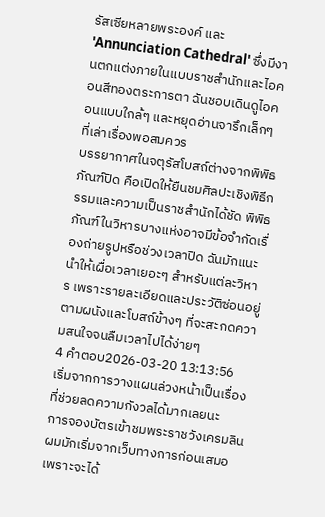รัสเซียหลายพระองค์ และ 'Annunciation Cathedral' ซึ่งมีงานตกแต่งภายในแบบราชสำนักและไอคอนสีทองตระการตา ฉันชอบเดินดูไอคอนแบบใกล้ๆ และหยุดอ่านจารึกเล็กๆ ที่เล่าเรื่องพอสมควร
บรรยากาศในจตุรัสโบสถ์ต่างจากพิพิธภัณฑ์ปิด คือเปิดให้ยืนชมศิลปะเชิงพิธีกรรมและความเป็นราชสำนักได้ชัด พิพิธภัณฑ์ในวิหารบางแห่งอาจมีข้อจำกัดเรื่องถ่ายรูปหรือช่วงเวลาปิด ฉันมักแนะนำให้เผื่อเวลาเยอะๆ สำหรับแต่ละวิหาร เพราะรายละเอียดและประวัติซ่อนอยู่ตามผนังและโบสถ์ข้างๆ ที่จะสะกดความสนใจจนลืมเวลาไปได้ง่ายๆ
4 คำตอบ2026-03-20 13:13:56
เริ่มจากการวางแผนล่วงหน้าเป็นเรื่องที่ช่วยลดความกังวลได้มากเลยนะ
การจองบัตรเข้าชมพระราชวังเครมลินผมมักเริ่มจากเว็บทางการก่อนเสมอ เพราะจะได้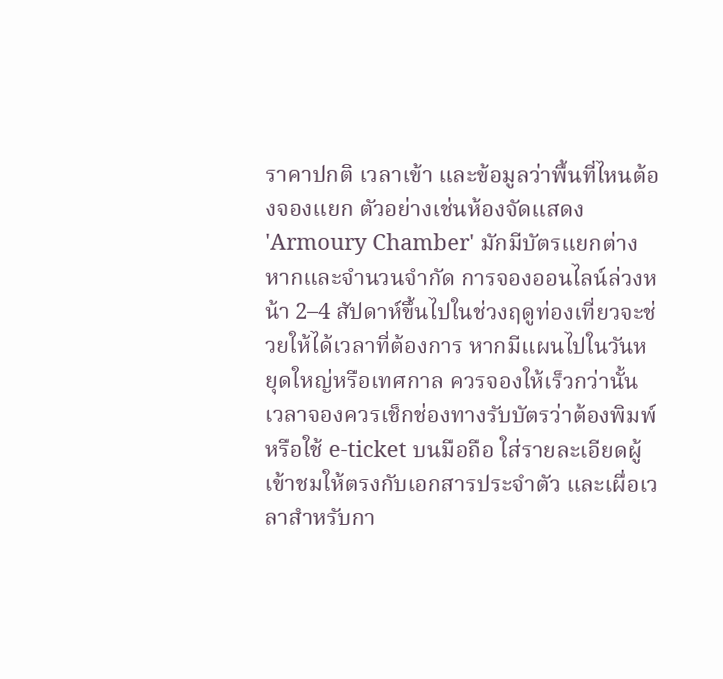ราคาปกติ เวลาเข้า และข้อมูลว่าพื้นที่ไหนต้องจองแยก ตัวอย่างเช่นห้องจัดแสดง 'Armoury Chamber' มักมีบัตรแยกต่างหากและจำนวนจำกัด การจองออนไลน์ล่วงหน้า 2–4 สัปดาห์ขึ้นไปในช่วงฤดูท่องเที่ยวจะช่วยให้ได้เวลาที่ต้องการ หากมีแผนไปในวันหยุดใหญ่หรือเทศกาล ควรจองให้เร็วกว่านั้น
เวลาจองควรเช็กช่องทางรับบัตรว่าต้องพิมพ์หรือใช้ e-ticket บนมือถือ ใส่รายละเอียดผู้เข้าชมให้ตรงกับเอกสารประจำตัว และเผื่อเวลาสำหรับกา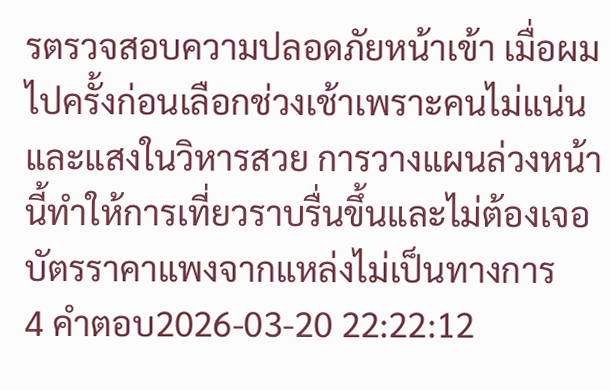รตรวจสอบความปลอดภัยหน้าเข้า เมื่อผมไปครั้งก่อนเลือกช่วงเช้าเพราะคนไม่แน่นและแสงในวิหารสวย การวางแผนล่วงหน้านี้ทำให้การเที่ยวราบรื่นขึ้นและไม่ต้องเจอบัตรราคาแพงจากแหล่งไม่เป็นทางการ
4 คำตอบ2026-03-20 22:22:12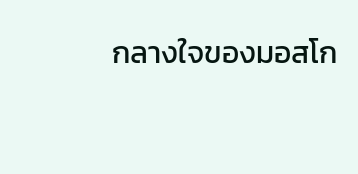กลางใจของมอสโก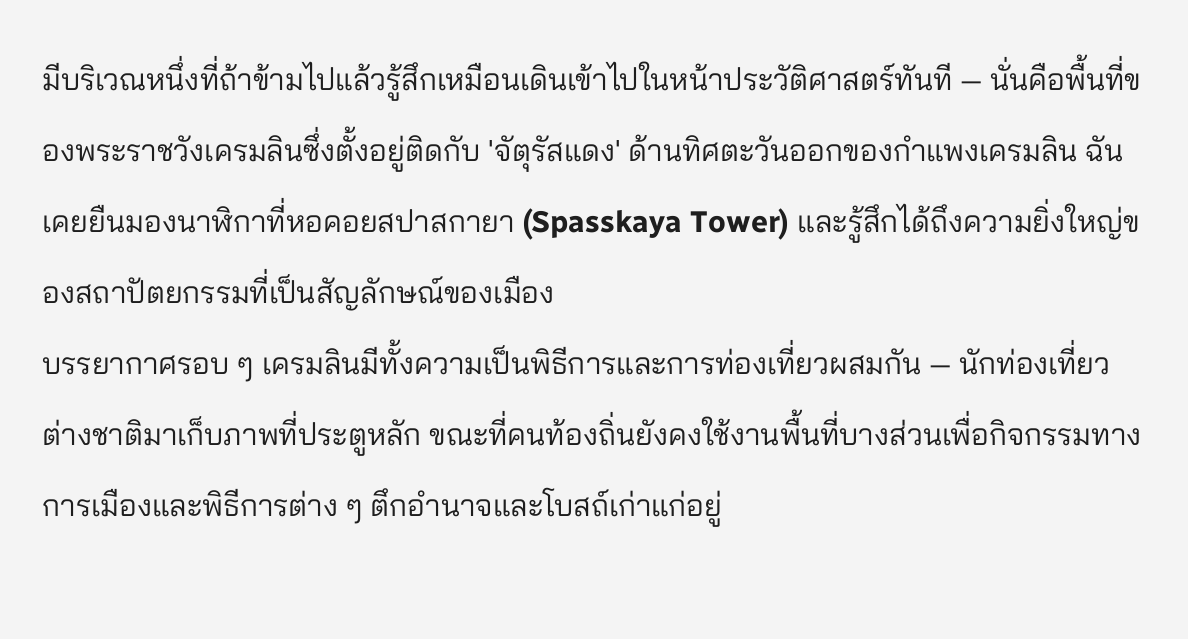มีบริเวณหนึ่งที่ถ้าข้ามไปแล้วรู้สึกเหมือนเดินเข้าไปในหน้าประวัติศาสตร์ทันที — นั่นคือพื้นที่ของพระราชวังเครมลินซึ่งตั้งอยู่ติดกับ 'จัตุรัสแดง' ด้านทิศตะวันออกของกำแพงเครมลิน ฉันเคยยืนมองนาฬิกาที่หอคอยสปาสกายา (Spasskaya Tower) และรู้สึกได้ถึงความยิ่งใหญ่ของสถาปัตยกรรมที่เป็นสัญลักษณ์ของเมือง
บรรยากาศรอบ ๆ เครมลินมีทั้งความเป็นพิธีการและการท่องเที่ยวผสมกัน — นักท่องเที่ยวต่างชาติมาเก็บภาพที่ประตูหลัก ขณะที่คนท้องถิ่นยังคงใช้งานพื้นที่บางส่วนเพื่อกิจกรรมทางการเมืองและพิธีการต่าง ๆ ตึกอำนาจและโบสถ์เก่าแก่อยู่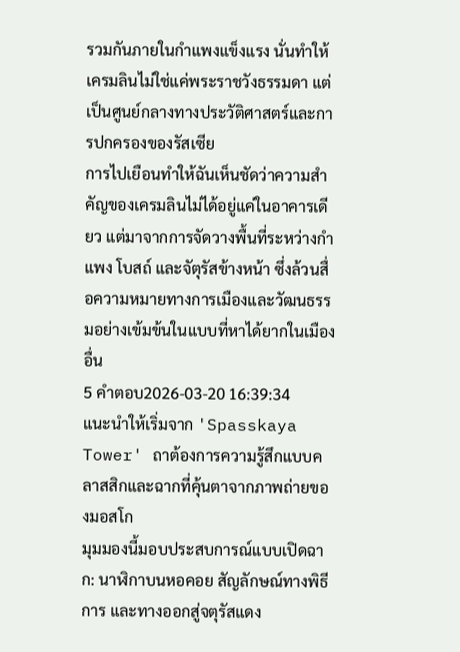รวมกันภายในกำแพงแข็งแรง นั่นทำให้เครมลินไม่ใช่แค่พระราชวังธรรมดา แต่เป็นศูนย์กลางทางประวัติศาสตร์และการปกครองของรัสเซีย
การไปเยือนทำให้ฉันเห็นชัดว่าความสำคัญของเครมลินไม่ได้อยู่แค่ในอาคารเดียว แต่มาจากการจัดวางพื้นที่ระหว่างกำแพง โบสถ์ และจัตุรัสข้างหน้า ซึ่งล้วนสื่อความหมายทางการเมืองและวัฒนธรรมอย่างเข้มข้นในแบบที่หาได้ยากในเมืองอื่น
5 คำตอบ2026-03-20 16:39:34
แนะนำให้เริ่มจาก 'Spasskaya Tower' ถาต้องการความรู้สึกแบบคลาสสิกและฉากที่คุ้นตาจากภาพถ่ายของมอสโก
มุมมองนี้มอบประสบการณ์แบบเปิดฉาก: นาฬิกาบนหอคอย สัญลักษณ์ทางพิธีการ และทางออกสู่จตุรัสแดง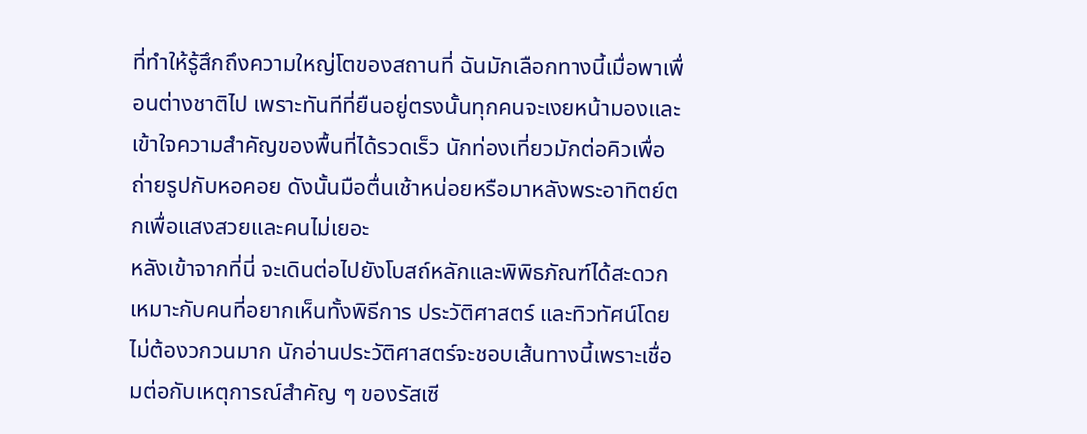ที่ทำให้รู้สึกถึงความใหญ่โตของสถานที่ ฉันมักเลือกทางนี้เมื่อพาเพื่อนต่างชาติไป เพราะทันทีที่ยืนอยู่ตรงนั้นทุกคนจะเงยหน้ามองและเข้าใจความสำคัญของพื้นที่ได้รวดเร็ว นักท่องเที่ยวมักต่อคิวเพื่อถ่ายรูปกับหอคอย ดังนั้นมือตื่นเช้าหน่อยหรือมาหลังพระอาทิตย์ตกเพื่อแสงสวยและคนไม่เยอะ
หลังเข้าจากที่นี่ จะเดินต่อไปยังโบสถ์หลักและพิพิธภัณฑ์ได้สะดวก เหมาะกับคนที่อยากเห็นทั้งพิธีการ ประวัติศาสตร์ และทิวทัศน์โดยไม่ต้องวกวนมาก นักอ่านประวัติศาสตร์จะชอบเส้นทางนี้เพราะเชื่อมต่อกับเหตุการณ์สำคัญ ๆ ของรัสเซี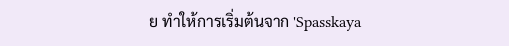ย ทำให้การเริ่มต้นจาก 'Spasskaya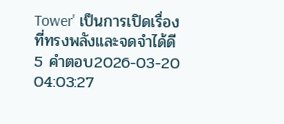Tower' เป็นการเปิดเรื่องที่ทรงพลังและจดจำได้ดี
5 คำตอบ2026-03-20 04:03:27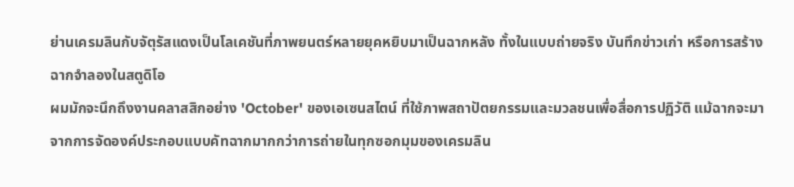ย่านเครมลินกับจัตุรัสแดงเป็นโลเคชันที่ภาพยนตร์หลายยุคหยิบมาเป็นฉากหลัง ทั้งในแบบถ่ายจริง บันทึกข่าวเก่า หรือการสร้างฉากจำลองในสตูดิโอ
ผมมักจะนึกถึงงานคลาสสิกอย่าง 'October' ของเอเซนสไตน์ ที่ใช้ภาพสถาปัตยกรรมและมวลชนเพื่อสื่อการปฏิวัติ แม้ฉากจะมาจากการจัดองค์ประกอบแบบคัทฉากมากกว่าการถ่ายในทุกซอกมุมของเครมลิน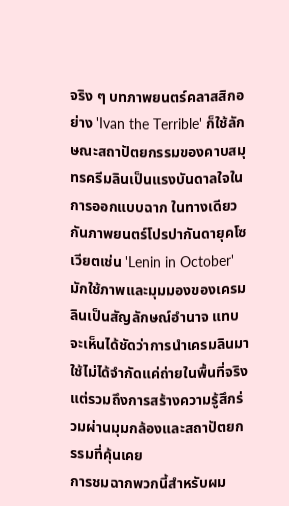จริง ๆ บทภาพยนตร์คลาสสิกอย่าง 'Ivan the Terrible' ก็ใช้ลักษณะสถาปัตยกรรมของคาบสมุทรครีมลินเป็นแรงบันดาลใจในการออกแบบฉาก ในทางเดียวกันภาพยนตร์โปรปากันดายุคโซเวียตเช่น 'Lenin in October' มักใช้ภาพและมุมมองของเครมลินเป็นสัญลักษณ์อำนาจ แทบจะเห็นได้ชัดว่าการนำเครมลินมาใช้ไม่ได้จำกัดแค่ถ่ายในพื้นที่จริง แต่รวมถึงการสร้างความรู้สึกร่วมผ่านมุมกล้องและสถาปัตยกรรมที่คุ้นเคย
การชมฉากพวกนี้สำหรับผม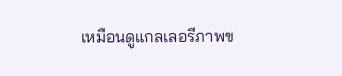เหมือนดูแกลเลอรีภาพข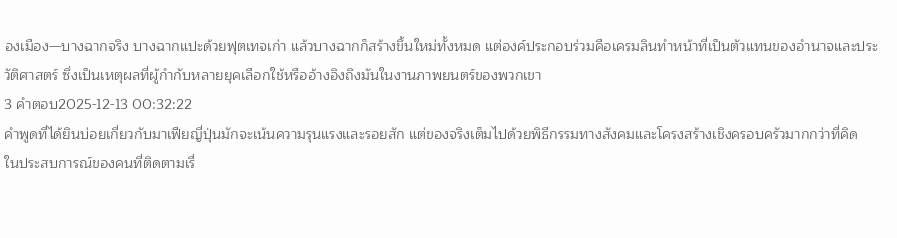องเมือง—บางฉากจริง บางฉากแปะด้วยฟุตเทจเก่า แล้วบางฉากก็สร้างขึ้นใหม่ทั้งหมด แต่องค์ประกอบร่วมคือเครมลินทำหน้าที่เป็นตัวแทนของอำนาจและประวัติศาสตร์ ซึ่งเป็นเหตุผลที่ผู้กำกับหลายยุคเลือกใช้หรืออ้างอิงถึงมันในงานภาพยนตร์ของพวกเขา
3 คำตอบ2025-12-13 00:32:22
คำพูดที่ได้ยินบ่อยเกี่ยวกับมาเฟียญี่ปุ่นมักจะเน้นความรุนแรงและรอยสัก แต่ของจริงเต็มไปด้วยพิธีกรรมทางสังคมและโครงสร้างเชิงครอบครัวมากกว่าที่คิด
ในประสบการณ์ของคนที่ติดตามเรื่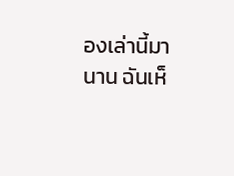องเล่านี้มานาน ฉันเห็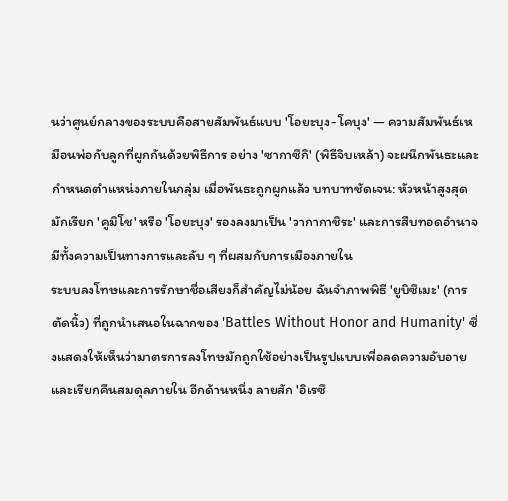นว่าศูนย์กลางของระบบคือสายสัมพันธ์แบบ 'โอยะบุง-โคบุง' — ความสัมพันธ์เหมือนพ่อกับลูกที่ผูกกันด้วยพิธีการ อย่าง 'ซากาซึกิ' (พิธีจิบเหล้า) จะผนึกพันธะและกำหนดตำแหน่งภายในกลุ่ม เมื่อพันธะถูกผูกแล้ว บทบาทชัดเจน: หัวหน้าสูงสุดมักเรียก 'คูมิโช' หรือ 'โอยะบุง' รองลงมาเป็น 'วากากาชิระ' และการสืบทอดอำนาจมีทั้งความเป็นทางการและลับ ๆ ที่ผสมกับการเมืองภายใน
ระบบลงโทษและการรักษาชื่อเสียงก็สำคัญไม่น้อย ฉันจำภาพพิธี 'ยูบิซึเมะ' (การตัดนิ้ว) ที่ถูกนำเสนอในฉากของ 'Battles Without Honor and Humanity' ซึ่งแสดงให้เห็นว่ามาตรการลงโทษมักถูกใช้อย่างเป็นรูปแบบเพื่อลดความอับอายและเรียกคืนสมดุลภายใน อีกด้านหนึ่ง ลายสัก 'อิเรซึ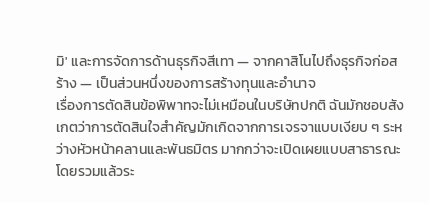มิ' และการจัดการด้านธุรกิจสีเทา — จากคาสิโนไปถึงธุรกิจก่อสร้าง — เป็นส่วนหนึ่งของการสร้างทุนและอำนาจ
เรื่องการตัดสินข้อพิพาทจะไม่เหมือนในบริษัทปกติ ฉันมักชอบสังเกตว่าการตัดสินใจสำคัญมักเกิดจากการเจรจาแบบเงียบ ๆ ระหว่างหัวหน้าคลานและพันธมิตร มากกว่าจะเปิดเผยแบบสาธารณะ โดยรวมแล้วระ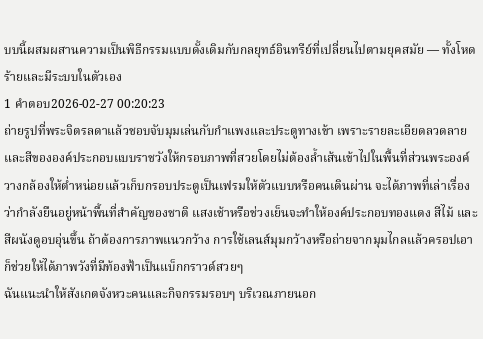บบนี้ผสมผสานความเป็นพิธีกรรมแบบดั้งเดิมกับกลยุทธ์อินทรีย์ที่เปลี่ยนไปตามยุคสมัย — ทั้งโหดร้ายและมีระบบในตัวเอง
1 คำตอบ2026-02-27 00:20:23
ถ่ายรูปที่พระจิตรลดาแล้วชอบจับมุมเล่นกับกำแพงและประตูทางเข้า เพราะรายละเอียดลวดลายและสีขององค์ประกอบแบบราชวังให้กรอบภาพที่สวยโดยไม่ต้องล้ำเส้นเข้าไปในพื้นที่ส่วนพระองค์ วางกล้องให้ต่ำหน่อยแล้วเก็บกรอบประตูเป็นเฟรมให้ตัวแบบหรือคนเดินผ่าน จะได้ภาพที่เล่าเรื่องว่ากำลังยืนอยู่หน้าพื้นที่สำคัญของชาติ แสงเช้าหรือช่วงเย็นจะทำให้องค์ประกอบทองแดง สีไม้ และสีผนังดูอบอุ่นขึ้น ถ้าต้องการภาพแนวกว้าง การใช้เลนส์มุมกว้างหรือถ่ายจากมุมไกลแล้วครอปเอาก็ช่วยให้ได้ภาพวังที่มีท้องฟ้าเป็นแบ็กกราวด์สวยๆ
ฉันแนะนำให้สังเกตจังหวะคนและกิจกรรมรอบๆ บริเวณภายนอก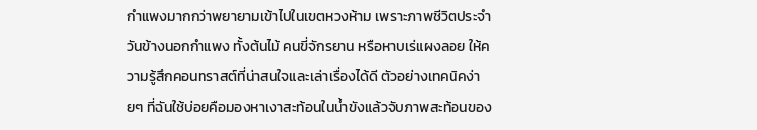กำแพงมากกว่าพยายามเข้าไปในเขตหวงห้าม เพราะภาพชีวิตประจำวันข้างนอกกำแพง ทั้งต้นไม้ คนขี่จักรยาน หรือหาบเร่แผงลอย ให้ความรู้สึกคอนทราสต์ที่น่าสนใจและเล่าเรื่องได้ดี ตัวอย่างเทคนิคง่ายๆ ที่ฉันใช้บ่อยคือมองหาเงาสะท้อนในน้ำขังแล้วจับภาพสะท้อนของ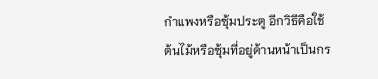กำแพงหรือซุ้มประตู อีกวิธีคือใช้ต้นไม้หรือซุ้มที่อยู่ด้านหน้าเป็นกร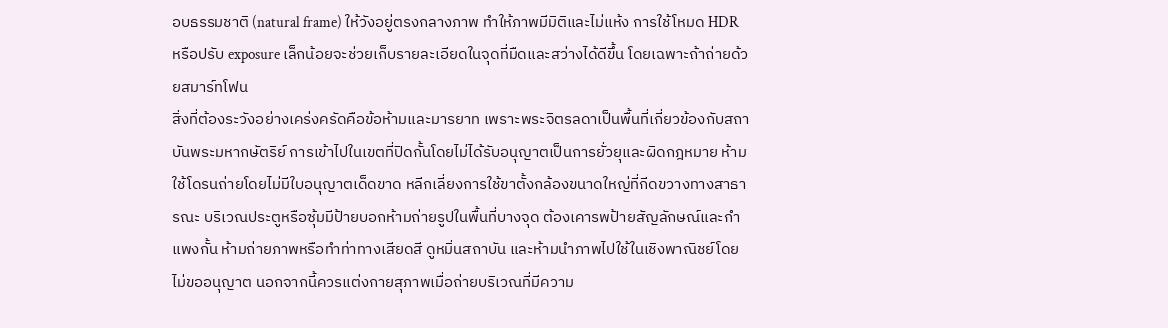อบธรรมชาติ (natural frame) ให้วังอยู่ตรงกลางภาพ ทำให้ภาพมีมิติและไม่แห้ง การใช้โหมด HDR หรือปรับ exposure เล็กน้อยจะช่วยเก็บรายละเอียดในจุดที่มืดและสว่างได้ดีขึ้น โดยเฉพาะถ้าถ่ายด้วยสมาร์ทโฟน
สิ่งที่ต้องระวังอย่างเคร่งครัดคือข้อห้ามและมารยาท เพราะพระจิตรลดาเป็นพื้นที่เกี่ยวข้องกับสถาบันพระมหากษัตริย์ การเข้าไปในเขตที่ปิดกั้นโดยไม่ได้รับอนุญาตเป็นการยั่วยุและผิดกฎหมาย ห้ามใช้โดรนถ่ายโดยไม่มีใบอนุญาตเด็ดขาด หลีกเลี่ยงการใช้ขาตั้งกล้องขนาดใหญ่ที่กีดขวางทางสาธารณะ บริเวณประตูหรือซุ้มมีป้ายบอกห้ามถ่ายรูปในพื้นที่บางจุด ต้องเคารพป้ายสัญลักษณ์และกำแพงกั้น ห้ามถ่ายภาพหรือทำท่าทางเสียดสี ดูหมิ่นสถาบัน และห้ามนำภาพไปใช้ในเชิงพาณิชย์โดยไม่ขออนุญาต นอกจากนี้ควรแต่งกายสุภาพเมื่อถ่ายบริเวณที่มีความ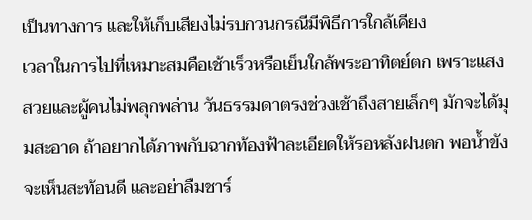เป็นทางการ และให้เก็บเสียงไม่รบกวนกรณีมีพิธีการใกล้เคียง
เวลาในการไปที่เหมาะสมคือเช้าเร็วหรือเย็นใกล้พระอาทิตย์ตก เพราะแสงสวยและผู้คนไม่พลุกพล่าน วันธรรมดาตรงช่วงเช้าถึงสายเล็กๆ มักจะได้มุมสะอาด ถ้าอยากได้ภาพกับฉากท้องฟ้าละเอียดให้รอหลังฝนตก พอน้ำขังจะเห็นสะท้อนดี และอย่าลืมชาร์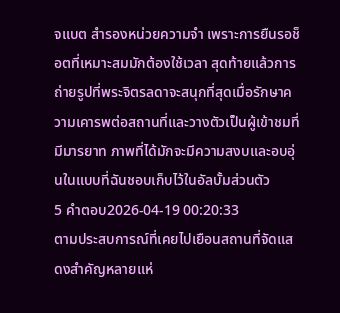จแบต สำรองหน่วยความจำ เพราะการยืนรอช็อตที่เหมาะสมมักต้องใช้เวลา สุดท้ายแล้วการถ่ายรูปที่พระจิตรลดาจะสนุกที่สุดเมื่อรักษาความเคารพต่อสถานที่และวางตัวเป็นผู้เข้าชมที่มีมารยาท ภาพที่ได้มักจะมีความสงบและอบอุ่นในแบบที่ฉันชอบเก็บไว้ในอัลบั้มส่วนตัว
5 คำตอบ2026-04-19 00:20:33
ตามประสบการณ์ที่เคยไปเยือนสถานที่จัดแสดงสำคัญหลายแห่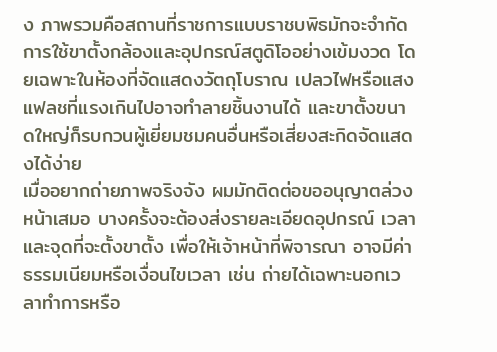ง ภาพรวมคือสถานที่ราชการแบบราชบพิธมักจะจำกัดการใช้ขาตั้งกล้องและอุปกรณ์สตูดิโออย่างเข้มงวด โดยเฉพาะในห้องที่จัดแสดงวัตถุโบราณ เปลวไฟหรือแสงแฟลชที่แรงเกินไปอาจทำลายชิ้นงานได้ และขาตั้งขนาดใหญ่ก็รบกวนผู้เยี่ยมชมคนอื่นหรือเสี่ยงสะกิดจัดแสดงได้ง่าย
เมื่ออยากถ่ายภาพจริงจัง ผมมักติดต่อขออนุญาตล่วงหน้าเสมอ บางครั้งจะต้องส่งรายละเอียดอุปกรณ์ เวลา และจุดที่จะตั้งขาตั้ง เพื่อให้เจ้าหน้าที่พิจารณา อาจมีค่าธรรมเนียมหรือเงื่อนไขเวลา เช่น ถ่ายได้เฉพาะนอกเวลาทำการหรือ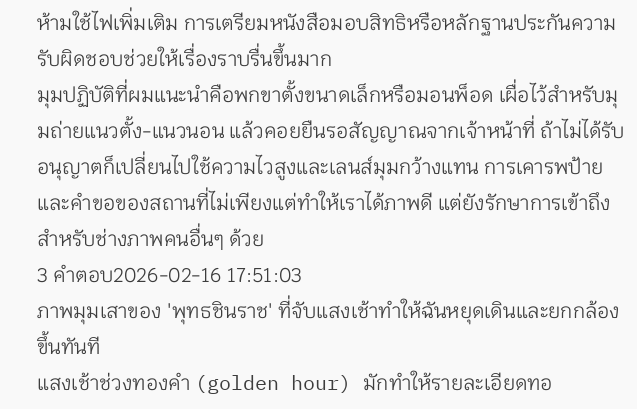ห้ามใช้ไฟเพิ่มเติม การเตรียมหนังสือมอบสิทธิหรือหลักฐานประกันความรับผิดชอบช่วยให้เรื่องราบรื่นขึ้นมาก
มุมปฏิบัติที่ผมแนะนำคือพกขาตั้งขนาดเล็กหรือมอนพ็อด เผื่อไว้สำหรับมุมถ่ายแนวตั้ง-แนวนอน แล้วคอยยืนรอสัญญาณจากเจ้าหน้าที่ ถ้าไม่ได้รับอนุญาตก็เปลี่ยนไปใช้ความไวสูงและเลนส์มุมกว้างแทน การเคารพป้ายและคำขอของสถานที่ไม่เพียงแต่ทำให้เราได้ภาพดี แต่ยังรักษาการเข้าถึงสำหรับช่างภาพคนอื่นๆ ด้วย
3 คำตอบ2026-02-16 17:51:03
ภาพมุมเสาของ 'พุทธชินราช' ที่จับแสงเช้าทำให้ฉันหยุดเดินและยกกล้องขึ้นทันที
แสงเช้าช่วงทองคำ (golden hour) มักทำให้รายละเอียดทอ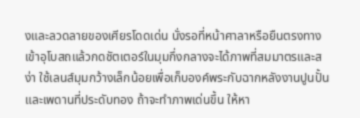งและลวดลายของเศียรโดดเด่น นั่งรอที่หน้าศาลาหรือยืนตรงทางเข้าอุโบสถแล้วกดชัตเตอร์ในมุมกึ่งกลางจะได้ภาพที่สมมาตรและสง่า ใช้เลนส์มุมกว้างเล็กน้อยเพื่อเก็บองค์พระกับฉากหลังงานปูนปั้นและเพดานที่ประดับทอง ถ้าจะทำภาพเด่นขึ้น ให้หา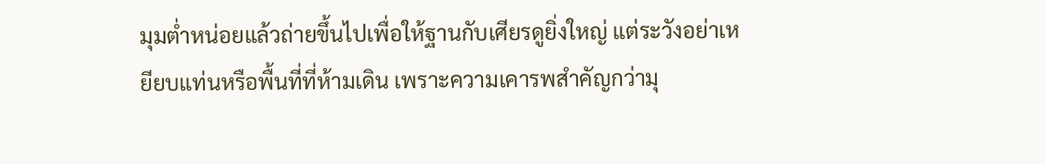มุมต่ำหน่อยแล้วถ่ายขึ้นไปเพื่อให้ฐานกับเศียรดูยิ่งใหญ่ แต่ระวังอย่าเหยียบแท่นหรือพื้นที่ที่ห้ามเดิน เพราะความเคารพสำคัญกว่ามุ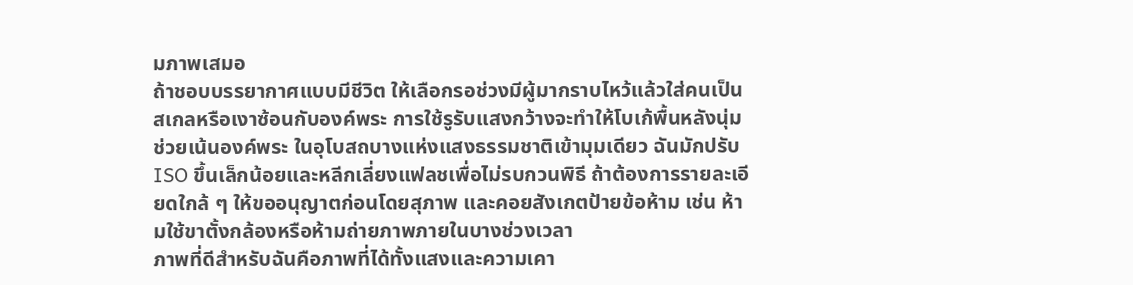มภาพเสมอ
ถ้าชอบบรรยากาศแบบมีชีวิต ให้เลือกรอช่วงมีผู้มากราบไหว้แล้วใส่คนเป็นสเกลหรือเงาซ้อนกับองค์พระ การใช้รูรับแสงกว้างจะทำให้โบเก้พื้นหลังนุ่ม ช่วยเน้นองค์พระ ในอุโบสถบางแห่งแสงธรรมชาติเข้ามุมเดียว ฉันมักปรับ ISO ขึ้นเล็กน้อยและหลีกเลี่ยงแฟลชเพื่อไม่รบกวนพิธี ถ้าต้องการรายละเอียดใกล้ ๆ ให้ขออนุญาตก่อนโดยสุภาพ และคอยสังเกตป้ายข้อห้าม เช่น ห้ามใช้ขาตั้งกล้องหรือห้ามถ่ายภาพภายในบางช่วงเวลา
ภาพที่ดีสำหรับฉันคือภาพที่ได้ทั้งแสงและความเคา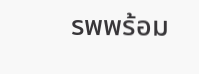รพพร้อม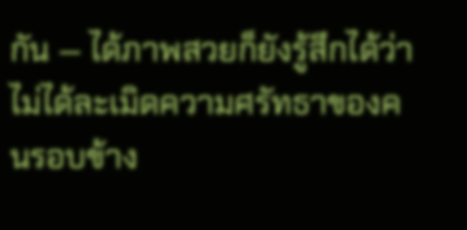กัน — ได้ภาพสวยก็ยังรู้สึกได้ว่าไม่ได้ละเมิดความศรัทธาของคนรอบข้าง